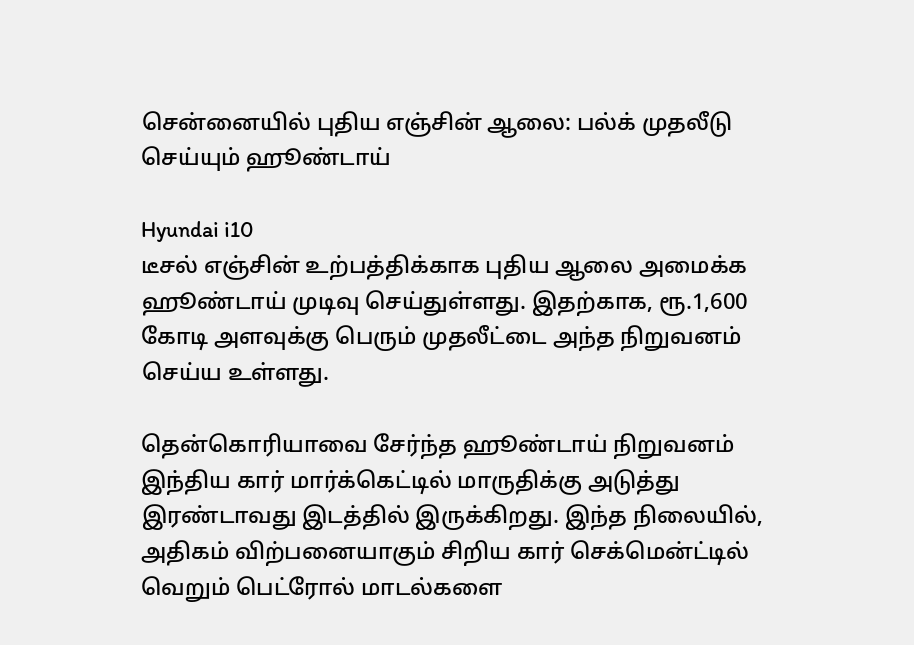சென்னையில் புதிய எஞ்சின் ஆலை: பல்க் முதலீடு செய்யும் ஹூண்டாய்

Hyundai i10
டீசல் எஞ்சின் உற்பத்திக்காக புதிய ஆலை அமைக்க ஹூண்டாய் முடிவு செய்துள்ளது. இதற்காக, ரூ.1,600 கோடி அளவுக்கு பெரும் முதலீட்டை அந்த நிறுவனம் செய்ய உள்ளது.

தென்கொரியாவை சேர்ந்த ஹூண்டாய் நிறுவனம் இந்திய கார் மார்க்கெட்டில் மாருதிக்கு அடுத்து இரண்டாவது இடத்தில் இருக்கிறது. இந்த நிலையில், அதிகம் விற்பனையாகும் சிறிய கார் செக்மென்ட்டில் வெறும் பெட்ரோல் மாடல்களை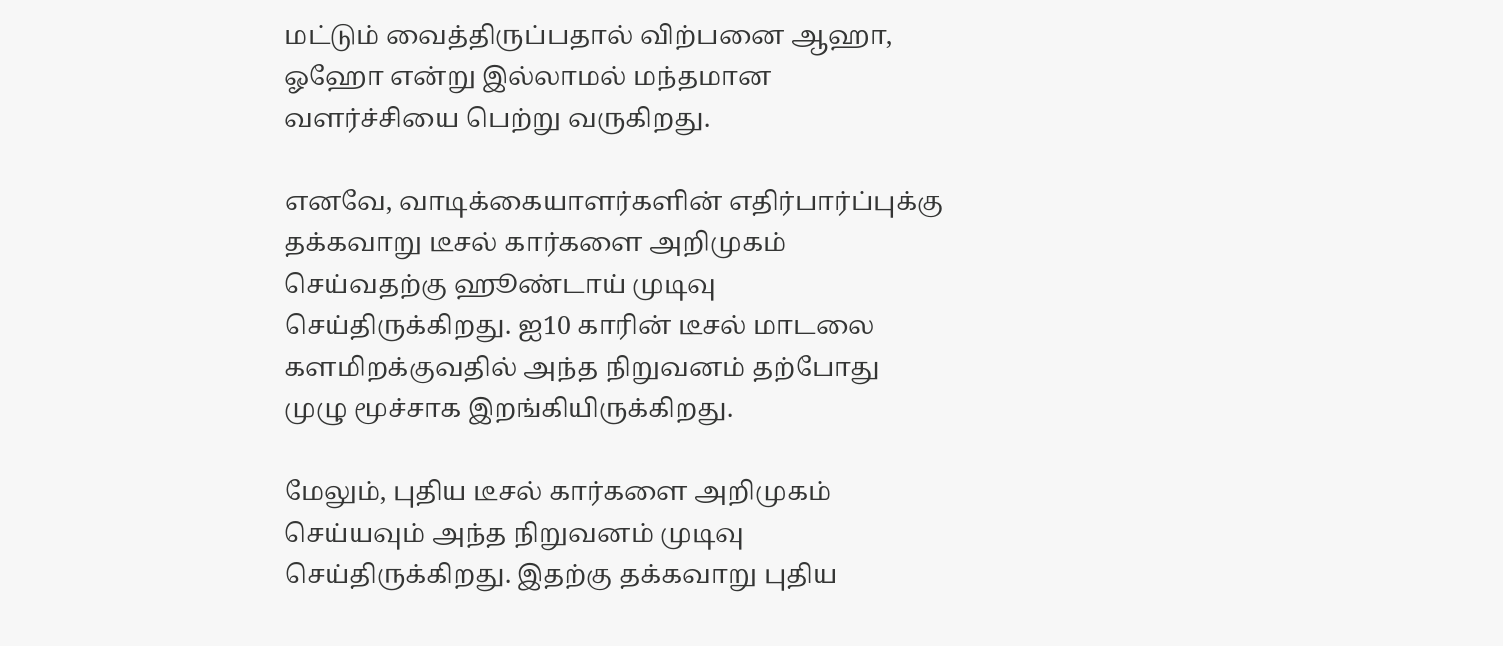மட்டும் வைத்திருப்பதால் விற்பனை ஆஹா, ஓஹோ என்று இல்லாமல் மந்தமான வளர்ச்சியை பெற்று வருகிறது.

எனவே, வாடிக்கையாளர்களின் எதிர்பார்ப்புக்கு தக்கவாறு டீசல் கார்களை அறிமுகம் செய்வதற்கு ஹூண்டாய் முடிவு செய்திருக்கிறது. ஐ10 காரின் டீசல் மாடலை களமிறக்குவதில் அந்த நிறுவனம் தற்போது முழு மூச்சாக இறங்கியிருக்கிறது.

மேலும், புதிய டீசல் கார்களை அறிமுகம் செய்யவும் அந்த நிறுவனம் முடிவு செய்திருக்கிறது. இதற்கு தக்கவாறு புதிய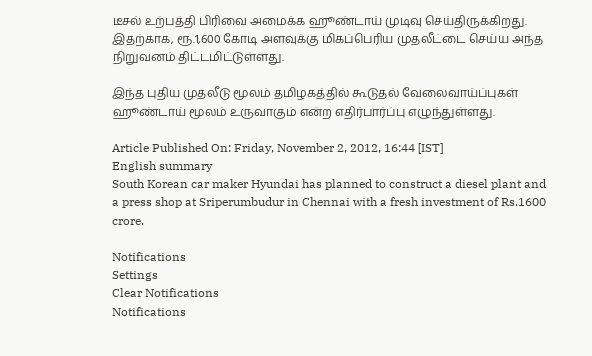டீசல் உற்பத்தி பிரிவை அமைக்க ஹூண்டாய் முடிவு செய்திருக்கிறது. இதற்காக, ரூ.1,600 கோடி அளவுக்கு மிகப்பெரிய முதலீட்டை செய்ய அந்த நிறுவனம் திட்டமிட்டுள்ளது.

இந்த புதிய முதலீடு மூலம் தமிழகத்தில் கூடுதல் வேலைவாய்ப்புகள் ஹூண்டாய் மூலம் உருவாகும் என்ற எதிர்பார்ப்பு எழுந்துள்ளது.

Article Published On: Friday, November 2, 2012, 16:44 [IST]
English summary
South Korean car maker Hyundai has planned to construct a diesel plant and a press shop at Sriperumbudur in Chennai with a fresh investment of Rs.1600 crore.

Notifications
Settings
Clear Notifications
Notifications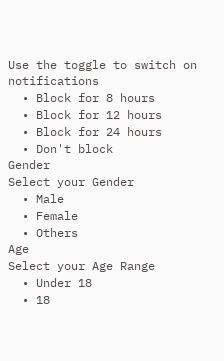Use the toggle to switch on notifications
  • Block for 8 hours
  • Block for 12 hours
  • Block for 24 hours
  • Don't block
Gender
Select your Gender
  • Male
  • Female
  • Others
Age
Select your Age Range
  • Under 18
  • 18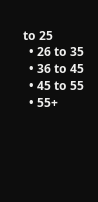to 25
  • 26 to 35
  • 36 to 45
  • 45 to 55
  • 55+